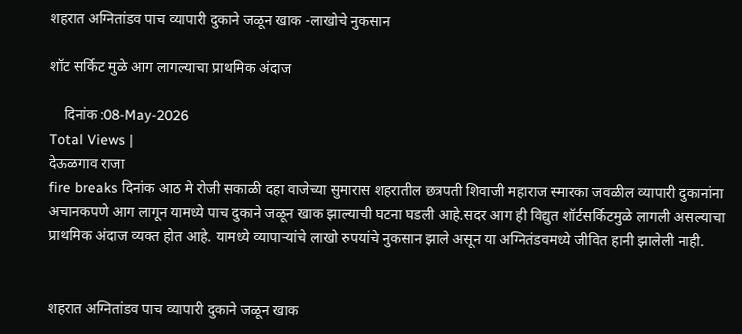शहरात अग्नितांडव पाच व्यापारी दुकाने जळून खाक -लाखोचे नुकसान

शॉट सर्किट मुळे आग लागल्याचा प्राथमिक अंदाज

    दिनांक :08-May-2026
Total Views |
देऊळगाव राजा
fire breaks दिनांक आठ मे रोजी सकाळी दहा वाजेच्या सुमारास शहरातील छत्रपती शिवाजी महाराज स्मारका जवळील व्यापारी दुकानांना अचानकपणे आग लागून यामध्ये पाच दुकाने जळून खाक झाल्याची घटना घडली आहे.सदर आग ही विद्युत शॉर्टसर्किटमुळे लागली असल्याचा प्राथमिक अंदाज व्यक्त होत आहे. यामध्ये व्यापाऱ्यांचे लाखो रुपयांचे नुकसान झाले असून या अग्नितंडवमध्ये जीवित हानी झालेली नाही.


शहरात अग्नितांडव पाच व्यापारी दुकाने जळून खाक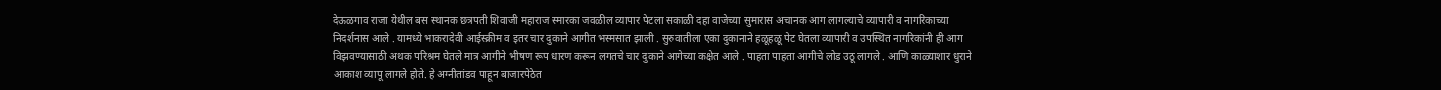देऊळगाव राजा येथील बस स्थानक छत्रपती शिवाजी महाराज स्मारका जवळील व्यापार पेटला सकाळी दहा वाजेच्या सुमारास अचानक आग लागल्याचे व्यापारी व नागरिकाच्या निदर्शनास आले . यामध्ये भाकरादेवी आईस्क्रीम व इतर चार दुकाने आगीत भस्मसात झाली . सुरुवातीला एका दुकानाने हळूहळू पेट घेतला व्यापारी व उपस्थित नागरिकांनी ही आग विझवण्यासाठी अथक परिश्रम घेतले मात्र आगीने भीषण रूप धारण करून लगतचे चार दुकाने आगेच्या कक्षेत आले . पाहता पाहता आगीचे लोड उठू लागले . आणि काळ्याशार धुराने आकाश व्यापू लागले होते. हे अग्नीतांडव पाहून बाजारपेठेत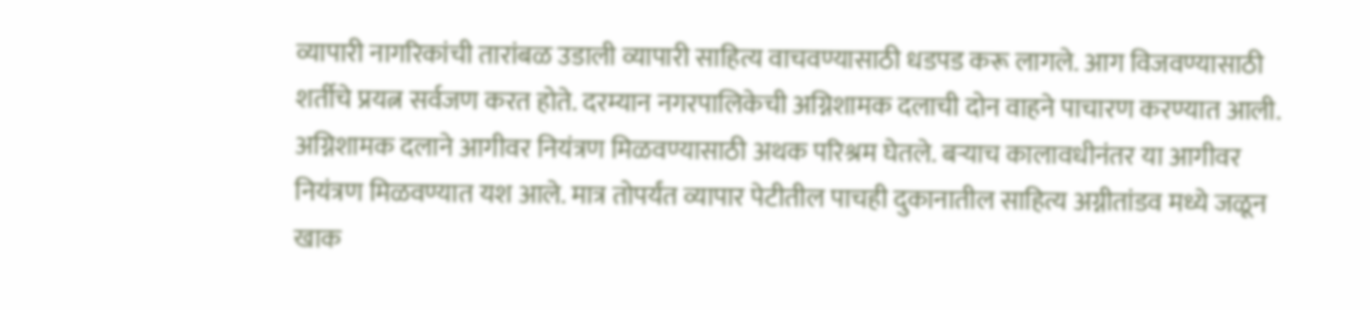व्यापारी नागरिकांची तारांबळ उडाली व्यापारी साहित्य वाचवण्यासाठी धडपड करू लागले. आग विजवण्यासाठी शर्तीचे प्रयत्न सर्वजण करत होते. दरम्यान नगरपालिकेची अग्निशामक दलाची दोन वाहने पाचारण करण्यात आली. अग्निशामक दलाने आगीवर नियंत्रण मिळवण्यासाठी अथक परिश्रम घेतले. बऱ्याच कालावधीनंतर या आगीवर नियंत्रण मिळवण्यात यश आले. मात्र तोपर्यंत व्यापार पेटीतील पाचही दुकानातील साहित्य अग्नीतांडव मध्ये जळून खाक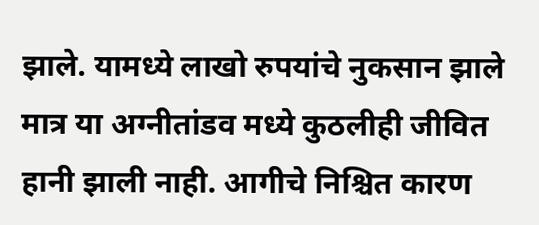झाले. यामध्ये लाखो रुपयांचे नुकसान झाले मात्र या अग्नीतांडव मध्ये कुठलीही जीवित हानी झाली नाही. आगीचे निश्चित कारण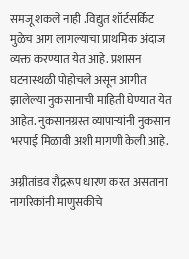समजू शकले नाही .विद्युत शॉर्टसर्किट मुळेच आग लागल्याचा प्राथमिक अंदाज व्यक्त करण्यात येत आहे. प्रशासन घटनास्थळी पोहोचले असून आगीत झालेल्या नुकसानाची माहिती घेण्यात येत आहेत. नुकसानग्रस्त व्यापाऱ्यांनी नुकसान भरपाई मिळावी अशी मागणी केली आहे.

अग्नीतांडव रौद्ररूप धारण करत असताना नागरिकांनी माणुसकीचे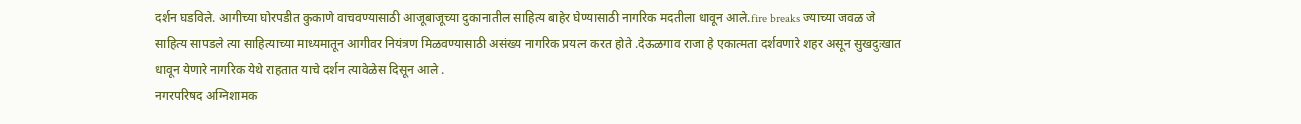दर्शन घडविले. आगीच्या घोरपडीत कुकाणे वाचवण्यासाठी आजूबाजूच्या दुकानातील साहित्य बाहेर घेण्यासाठी नागरिक मदतीला धावून आले.fire breaks ज्याच्या जवळ जे साहित्य सापडले त्या साहित्याच्या माध्यमातून आगीवर नियंत्रण मिळवण्यासाठी असंख्य नागरिक प्रयत्न करत होते .देऊळगाव राजा हे एकात्मता दर्शवणारे शहर असून सुखदुःखात धावून येणारे नागरिक येथे राहतात याचे दर्शन त्यावेळेस दिसून आले .
नगरपरिषद अग्निशामक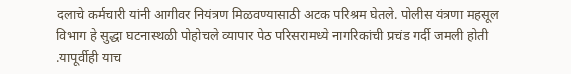दलाचे कर्मचारी यांनी आगीवर नियंत्रण मिळवण्यासाठी अटक परिश्रम घेतले. पोलीस यंत्रणा महसूल विभाग हे सुद्धा घटनास्थळी पोहोचले व्यापार पेठ परिसरामध्ये नागरिकांची प्रचंड गर्दी जमली होती .यापूर्वीही याच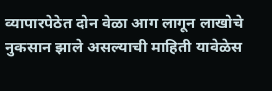व्यापारपेठेत दोन वेळा आग लागून लाखोचे नुकसान झाले असल्याची माहिती यावेळेस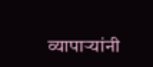व्यापाऱ्यांनी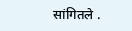सांगितले .